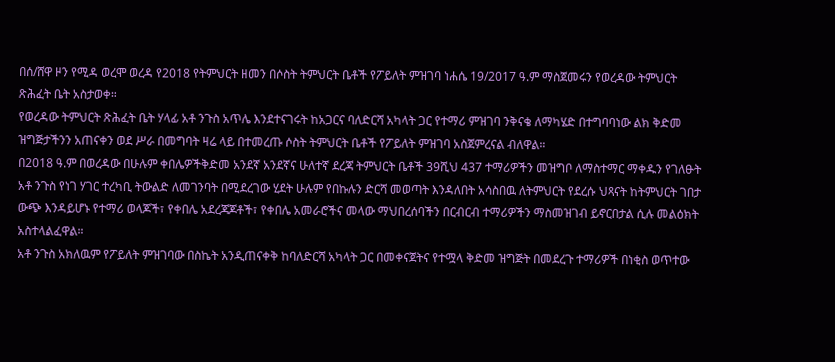በሰ/ሸዋ ዞን የሚዳ ወረሞ ወረዳ የ2018 የትምህርት ዘመን በሶስት ትምህርት ቤቶች የፖይለት ምዝገባ ነሐሴ 19/2017 ዓ.ም ማስጀመሩን የወረዳው ትምህርት ጽሕፈት ቤት አስታወቀ።
የወረዳው ትምህርት ጽሕፈት ቤት ሃላፊ አቶ ንጉስ አጥሌ እንደተናገሩት ከአጋርና ባለድርሻ አካላት ጋር የተማሪ ምዝገባ ንቅናቄ ለማካሄድ በተግባባነው ልክ ቅድመ ዝግጅታችንን አጠናቀን ወደ ሥራ በመግባት ዛሬ ላይ በተመረጡ ሶስት ትምህርት ቤቶች የፖይለት ምዝገባ አስጀምረናል ብለዋል።
በ2018 ዓ.ም በወረዳው በሁሉም ቀበሌዎችቅድመ አንደኛ አንደኛና ሁለተኛ ደረጃ ትምህርት ቤቶች 39ሺህ 437 ተማሪዎችን መዝግቦ ለማስተማር ማቀዱን የገለፁት አቶ ንጉስ የነገ ሃገር ተረካቢ ትውልድ ለመገንባት በሚደረገው ሂደት ሁሉም የበኩሉን ድርሻ መወጣት እንዳለበት አሳስበዉ ለትምህርት የደረሱ ህጻናት ከትምህርት ገበታ ውጭ እንዳይሆኑ የተማሪ ወላጆች፣ የቀበሌ አደረጃጆቶች፣ የቀበሌ አመራሮችና መላው ማህበረሰባችን በርብርብ ተማሪዎችን ማስመዝገብ ይኖርበታል ሲሉ መልዕክት አስተላልፈዋል።
አቶ ንጉስ አክለዉም የፖይለት ምዝገባው በስኬት አንዲጠናቀቅ ከባለድርሻ አካላት ጋር በመቀናጀትና የተሟላ ቅድመ ዝግጅት በመደረጉ ተማሪዎች በነቂስ ወጥተው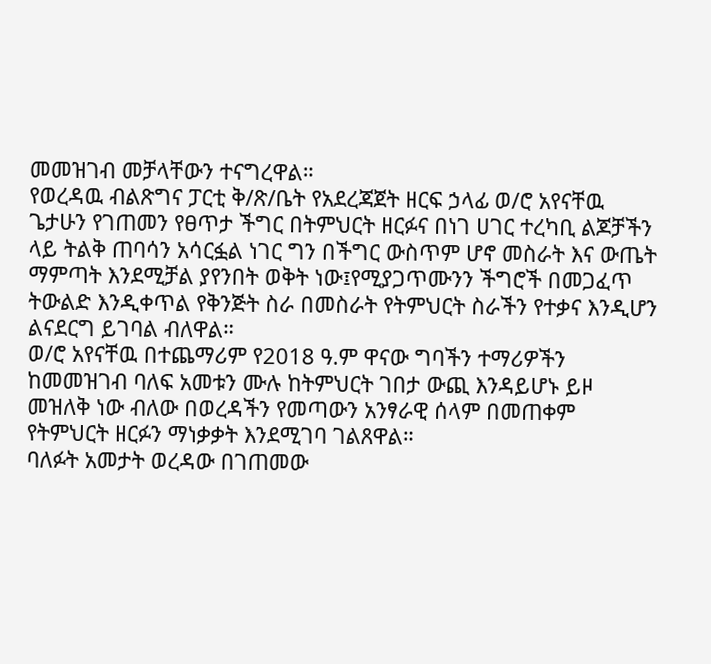መመዝገብ መቻላቸውን ተናግረዋል።
የወረዳዉ ብልጽግና ፓርቲ ቅ/ጽ/ቤት የአደረጃጀት ዘርፍ ኃላፊ ወ/ሮ አየናቸዉ ጌታሁን የገጠመን የፀጥታ ችግር በትምህርት ዘርፉና በነገ ሀገር ተረካቢ ልጆቻችን ላይ ትልቅ ጠባሳን አሳርፏል ነገር ግን በችግር ውስጥም ሆኖ መስራት እና ውጤት ማምጣት እንደሚቻል ያየንበት ወቅት ነው፤የሚያጋጥሙንን ችግሮች በመጋፈጥ ትውልድ እንዲቀጥል የቅንጅት ስራ በመስራት የትምህርት ስራችን የተቃና እንዲሆን ልናደርግ ይገባል ብለዋል።
ወ/ሮ አየናቸዉ በተጨማሪም የ2018 ዓ.ም ዋናው ግባችን ተማሪዎችን ከመመዝገብ ባለፍ አመቱን ሙሉ ከትምህርት ገበታ ውጪ እንዳይሆኑ ይዞ መዝለቅ ነው ብለው በወረዳችን የመጣውን አንፃራዊ ሰላም በመጠቀም የትምህርት ዘርፉን ማነቃቃት እንደሚገባ ገልጸዋል።
ባለፉት አመታት ወረዳው በገጠመው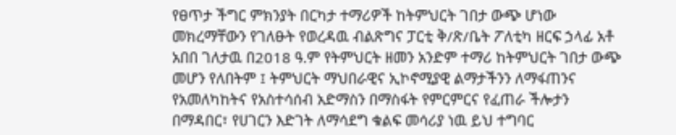የፀጥታ ችግር ምክንያት በርካታ ተማሪዎች ከትምህርት ገበታ ውጭ ሆነው መክረማቸውን የገለፁት የወረዳዉ ብልጽግና ፓርቲ ቅ/ጽ/ቤት ፖለቲካ ዘርፍ ኃላፊ አቶ አበበ ገለታዉ በ2018 ዓ.ም የትምህርት ዘመን አንድም ተማሪ ከትምህርት ገበታ ውጭ መሆን የለበትም ፤ ትምህርት ማህበራዊና ኢኮኖሚያዊ ልማታችንን ለማፋጠንና የአመለካከትና የአስተሳሰብ አድማስን በማስፋት የምርምርና የፈጠራ ችሎታን በማዳበር፣ የሀገርን እድገት ለማሳደግ ቁልፍ መሳሪያ ነዉ ይህ ተግባር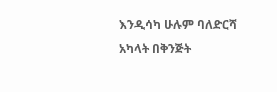እንዲሳካ ሁሉም ባለድርሻ አካላት በቅንጅት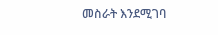መስራት እንደሚገባ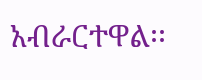አብራርተዋል፡፡